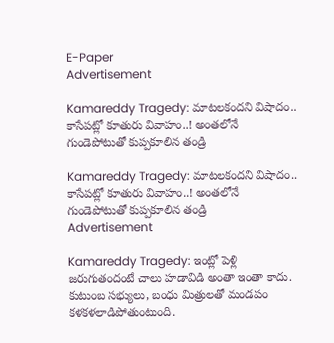E-Paper
Advertisement

Kamareddy Tragedy: మాటలకందని విషాదం.. కాసేపట్లో కూతురు వివాహం..! అంతలోనే గుండెపోటుతో కుప్పకూలిన తండ్రి

Kamareddy Tragedy: మాటలకందని విషాదం.. కాసేపట్లో కూతురు వివాహం..! అంతలోనే గుండెపోటుతో కుప్పకూలిన తండ్రి
Advertisement

Kamareddy Tragedy: ఇంట్లో పెళ్లి జరుగుతందంటే చాలు హడావిడి అంతా ఇంతా కాదు. కుటుంబ సభ్యులు, బంధు మిత్రులతో మండపం కళకళలాడిపోతుంటుంది.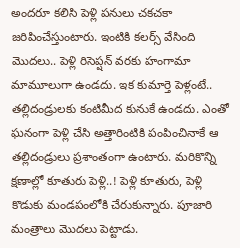అందరూ కలిసి పెళ్లి పనులు చకచకా జరిపించేస్తుంటారు. ఇంటికి కలర్స్ వేసింది మొదలు.. పెళ్లి రిసెప్షన్ వరకు హంగామా మామూలుగా ఉండదు. ఇక కుమార్తె పెళ్లంటే.. తల్లిదండ్రులకు కంటిమీద కునుకే ఉండదు. ఎంతో ఘనంగా పెళ్లి చేసి అత్తారింటికి పంపించినాకే ఆ తల్లిదండ్రులు ప్రశాంతంగా ఉంటారు. మరికొన్ని క్షణాల్లో కూతురు పెళ్లి..! పెళ్లి కూతురు, పెళ్లి కొడుకు మండపంలోకి చేరుకున్నారు. పూజారి మంత్రాలు మొదలు పెట్టాడు.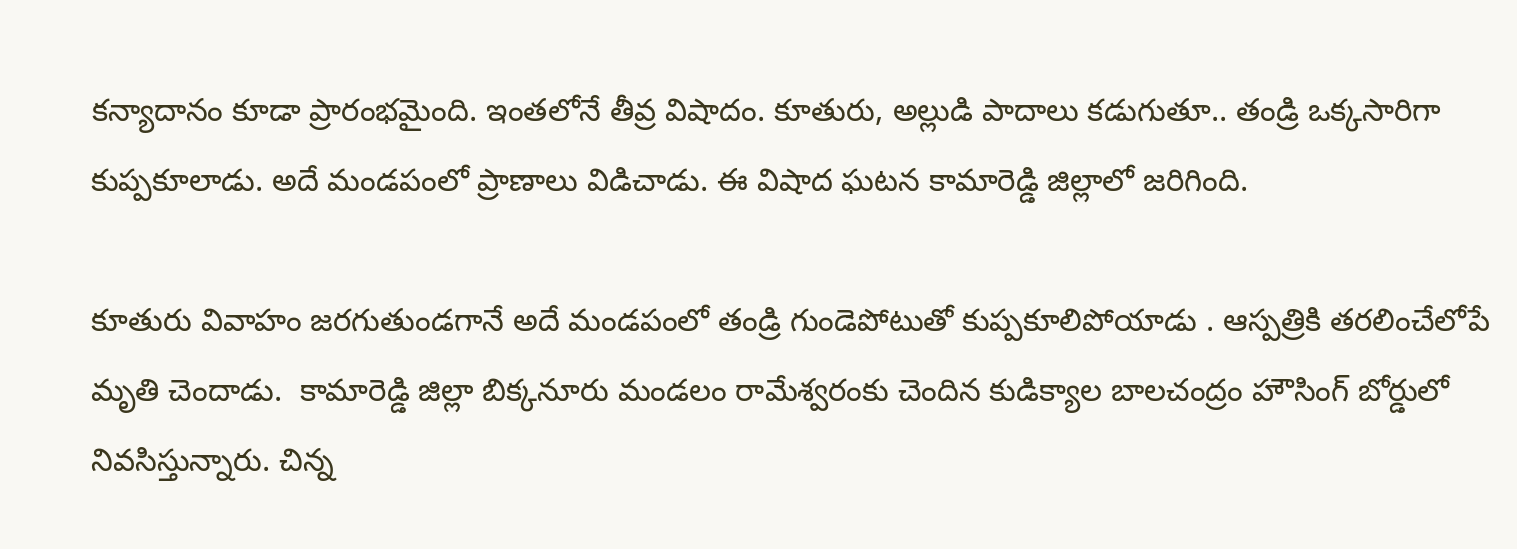కన్యాదానం కూడా ప్రారంభమైంది. ఇంతలోనే తీవ్ర విషాదం. కూతురు, అల్లుడి పాదాలు కడుగుతూ.. తండ్రి ఒక్కసారిగా కుప్పకూలాడు. అదే మండపంలో ప్రాణాలు విడిచాడు. ఈ విషాద ఘటన కామారెడ్డి జిల్లాలో జరిగింది.

కూతురు వివాహం జరగుతుండగానే అదే మండపంలో తండ్రి గుండెపోటుతో కుప్పకూలిపోయాడు . ఆస్పత్రికి తరలించేలోపే మృతి చెందాడు.  కామారెడ్డి జిల్లా బిక్కనూరు మండలం రామేశ్వరంకు చెందిన కుడిక్యాల బాలచంద్రం హౌసింగ్ బోర్డులో నివసిస్తున్నారు. చిన్న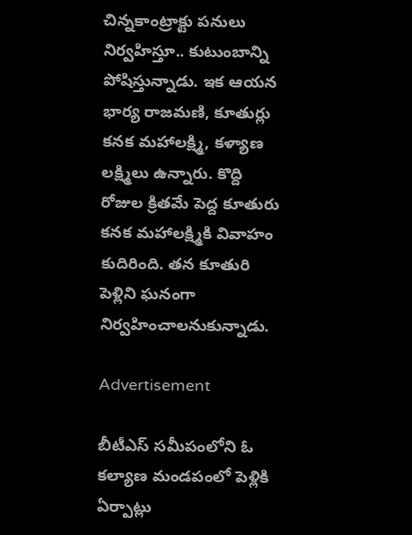చిన్నకాంట్రాక్టు పనులు నిర్వహిస్తూ.. కుటుంబాన్ని పోషిస్తున్నాడు. ఇక ఆయన భార్య రాజమణి, కూతుర్లు కనక మహాలక్ష్మి, కళ్యాణ లక్ష్మిలు ఉన్నారు. కొద్ది రోజుల క్రితమే పెద్ద కూతురు కనక మహాలక్ష్మికి వివాహం కుదిరింది. తన కూతురి పెళ్లిని ఘనంగా నిర్వహించాలనుకున్నాడు.

Advertisement

బీటీఎస్‌ సమీపంలోని ఓ కల్యాణ మండపంలో పెళ్లికి ఏర్పాట్లు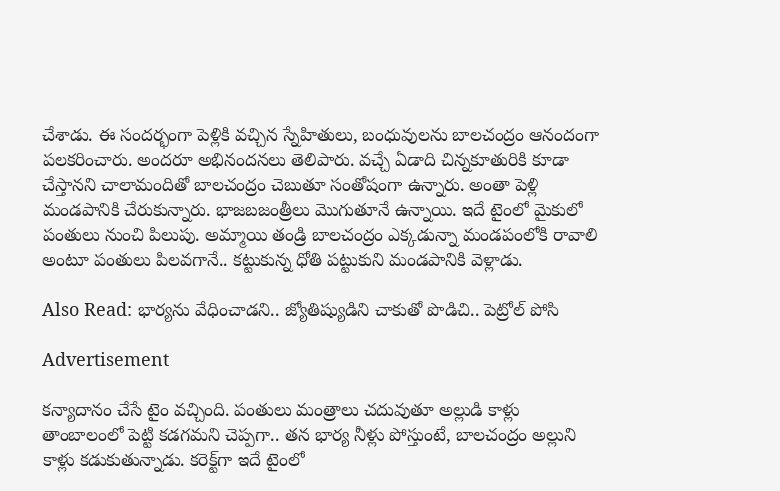చేశాడు. ఈ సందర్భంగా పెళ్లికి వచ్చిన స్నేహితులు, బంధువులను బాలచంద్రం ఆనందంగా పలకరించారు. అందరూ అభినందనలు తెలిపారు. వచ్చే ఏడాది చిన్నకూతురికి కూడా చేస్తానని చాలామందితో బాలచంద్రం చెబుతూ సంతోషంగా ఉన్నారు. అంతా పెళ్లి మండపానికి చేరుకున్నారు. భాజబజంత్రీలు మొగుతూనే ఉన్నాయి. ఇదే టైంలో మైకులో పంతులు నుంచి పిలుపు. అమ్మాయి తండ్రి బాలచంద్రం ఎక్కడున్నా మండపంలోకి రావాలి అంటూ పంతులు పిలవగానే.. కట్టుకున్న ధోతి పట్టుకుని మండపానికి వెళ్లాడు.

Also Read: భార్యను వేధించాడని.. జ్యోతిష్యుడిని చాకుతో పొడిచి.. పెట్రోల్ పోసి

Advertisement

కన్యాదానం చేసే టైం వచ్చింది. పంతులు మంత్రాలు చదువుతూ అల్లుడి కాళ్లు తాంబాలంలో పెట్టి కడగమని చెప్పగా.. తన భార్య నీళ్లు పోస్తుంటే, బాలచంద్రం అల్లుని కాళ్లు కడుకుతున్నాడు. కరెక్ట్‌గా ఇదే టైంలో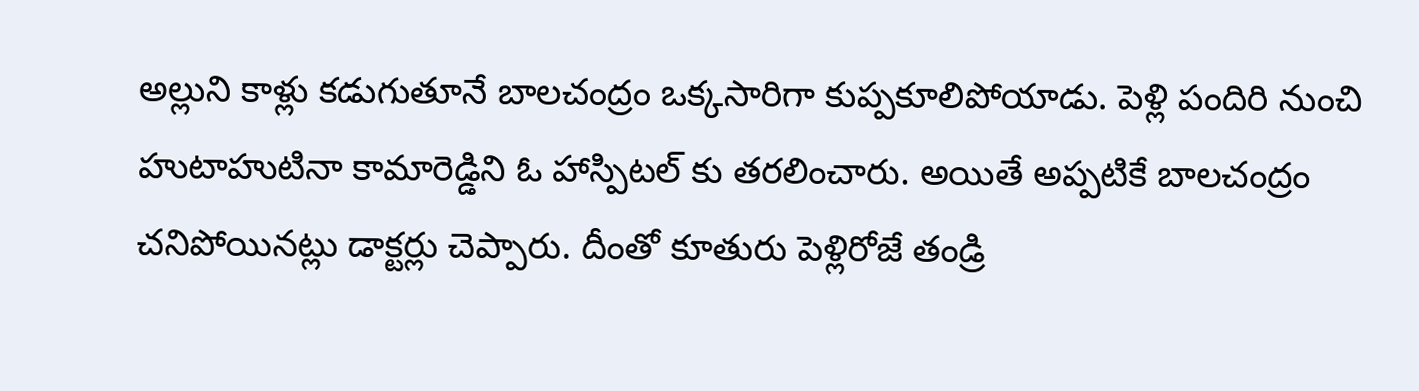అల్లుని కాళ్లు కడుగుతూనే బాలచంద్రం ఒక్కసారిగా కుప్పకూలిపోయాడు. పెళ్లి పందిరి నుంచి హుటాహుటినా కామారెడ్డిని ఓ హాస్పిటల్ కు తరలించారు. అయితే అప్పటికే బాలచంద్రం చనిపోయినట్లు డాక్టర్లు చెప్పారు. దీంతో కూతురు పెళ్లిరోజే తండ్రి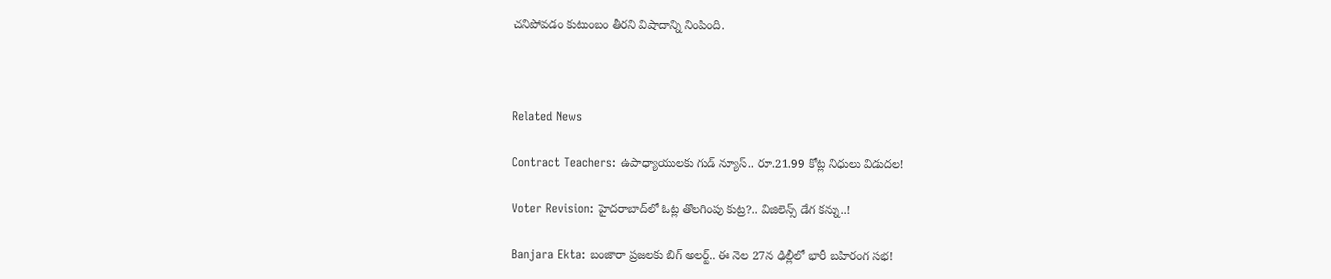చనిపోవడం కుటుంబం తీరని విషాదాన్ని నింపింది.



Related News

Contract Teachers: ఉపాధ్యాయులకు గుడ్ న్యూస్.. రూ.21.99 కోట్ల నిధులు విడుదల!

Voter Revision: హైదరాబాద్‌లో ఓట్ల తొలగింపు కుట్ర?.. విజిలెన్స్ డేగ కన్ను..!

Banjara Ekta: బంజారా ప్రజలకు బిగ్ అలర్ట్.. ఈ నెల 27న ఢిల్లీలో భారీ బహిరంగ సభ!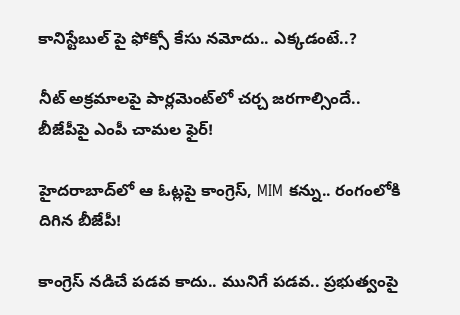కానిస్టేబుల్ పై ఫోక్సో కేసు నమోదు.. ఎక్కడంటే..?

నీట్ అక్రమాలపై పార్లమెంట్‌లో చర్చ జరగాల్సిందే.. బీజేపీపై ఎంపీ చామల ఫైర్!

హైదరాబాద్‌లో ఆ ఓట్లపై కాంగ్రెస్, MIM కన్ను.. రంగంలోకి దిగిన బీజేపీ!

కాంగ్రెస్ నడిచే పడవ కాదు.. మునిగే పడవ.. ప్రభుత్వంపై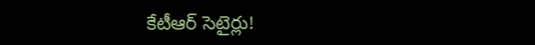కేటీఆర్ సెటైర్లు!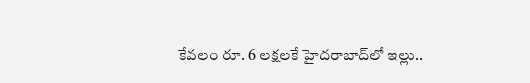కేవలం రూ. 6 లక్షలకే హైదరాబాద్‌లో ఇల్లు..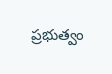ప్రభుత్వం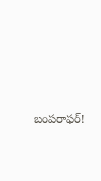బంపరాఫర్!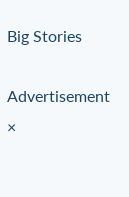Big Stories

Advertisement
×